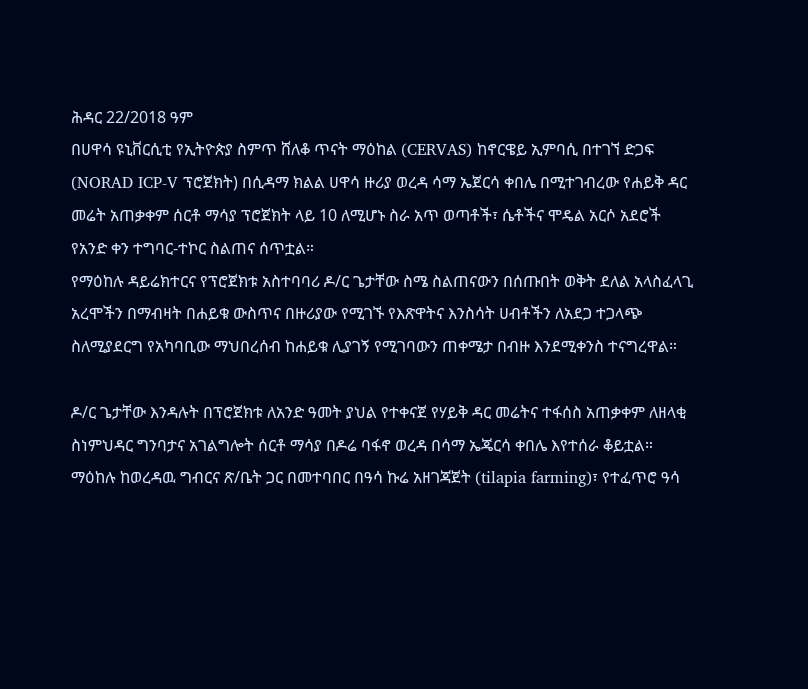ሕዳር 22/2018 ዓም
በሀዋሳ ዩኒቨርሲቲ የኢትዮጵያ ስምጥ ሸለቆ ጥናት ማዕከል (CERVAS) ከኖርዌይ ኢምባሲ በተገኘ ድጋፍ (NORAD ICP-V ፕሮጀክት) በሲዳማ ክልል ሀዋሳ ዙሪያ ወረዳ ሳማ ኤጀርሳ ቀበሌ በሚተገብረው የሐይቅ ዳር መሬት አጠቃቀም ሰርቶ ማሳያ ፕሮጀክት ላይ 10 ለሚሆኑ ስራ አጥ ወጣቶች፣ ሴቶችና ሞዴል አርሶ አደሮች የአንድ ቀን ተግባር-ተኮር ስልጠና ሰጥቷል።
የማዕከሉ ዳይሬክተርና የፕሮጀክቱ አስተባባሪ ዶ/ር ጌታቸው ስሜ ስልጠናውን በሰጡበት ወቅት ደለል አላስፈላጊ አረሞችን በማብዛት በሐይቁ ውስጥና በዙሪያው የሚገኙ የእጽዋትና እንስሳት ሀብቶችን ለአደጋ ተጋላጭ ስለሚያደርግ የአካባቢው ማህበረሰብ ከሐይቁ ሊያገኝ የሚገባውን ጠቀሜታ በብዙ እንደሚቀንስ ተናግረዋል።

ዶ/ር ጌታቸው እንዳሉት በፕሮጀክቱ ለአንድ ዓመት ያህል የተቀናጀ የሃይቅ ዳር መሬትና ተፋሰስ አጠቃቀም ለዘላቂ ስነምህዳር ግንባታና አገልግሎት ሰርቶ ማሳያ በዶሬ ባፋኖ ወረዳ በሳማ ኤጄርሳ ቀበሌ እየተሰራ ቆይቷል። ማዕከሉ ከወረዳዉ ግብርና ጽ/ቤት ጋር በመተባበር በዓሳ ኩሬ አዘገጃጀት (tilapia farming)፣ የተፈጥሮ ዓሳ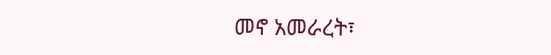መኖ አመራረት፣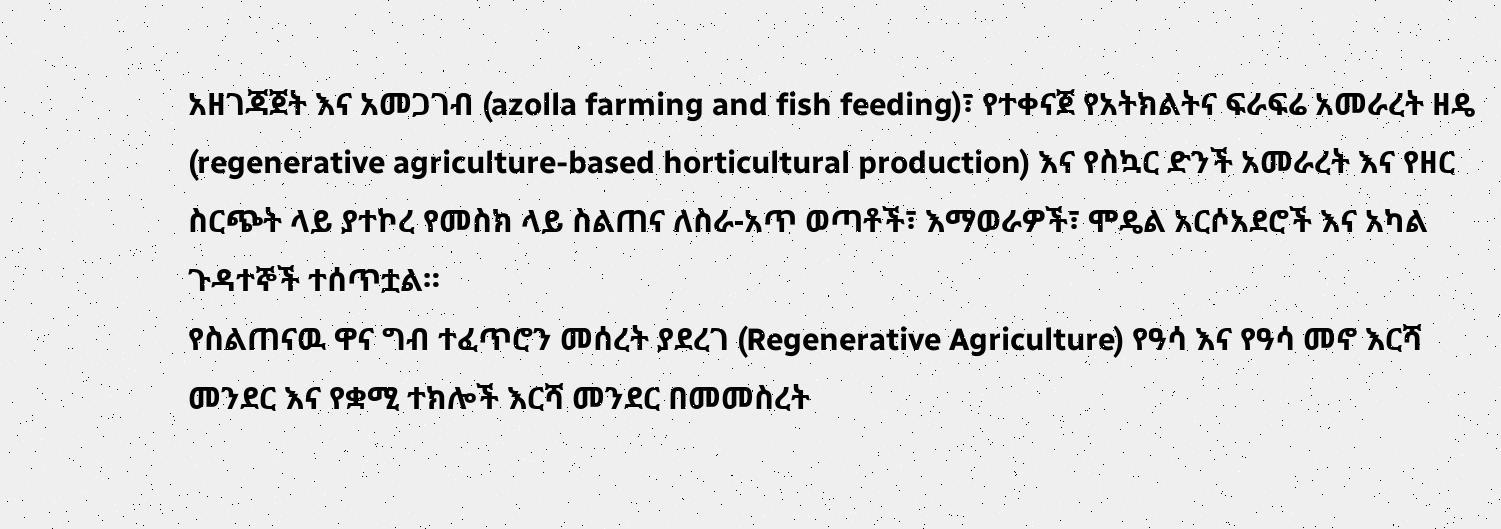አዘገጃጀት እና አመጋገብ (azolla farming and fish feeding)፣ የተቀናጀ የአትክልትና ፍራፍሬ አመራረት ዘዴ (regenerative agriculture-based horticultural production) እና የስኳር ድንች አመራረት እና የዘር ስርጭት ላይ ያተኮረ የመስክ ላይ ስልጠና ለስራ-አጥ ወጣቶች፣ እማወራዎች፣ ሞዴል አርሶአደሮች እና አካል ጉዳተኞች ተሰጥቷል።
የስልጠናዉ ዋና ግብ ተፈጥሮን መሰረት ያደረገ (Regenerative Agriculture) የዓሳ እና የዓሳ መኖ እርሻ መንደር እና የቋሚ ተክሎች እርሻ መንደር በመመስረት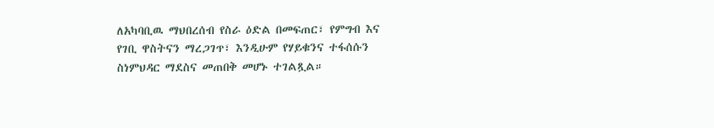ለአካባቢዉ ማህበረሰብ የስራ ዕድል በመፍጠር፣ የምግብ እና የገቢ ዋስትናን ማረጋገጥ፣ እንዲሁም የሃይቁንና ተፋሰሱን ስነምህዳር ማደስና መጠበቅ መሆኑ ተገልጿል።